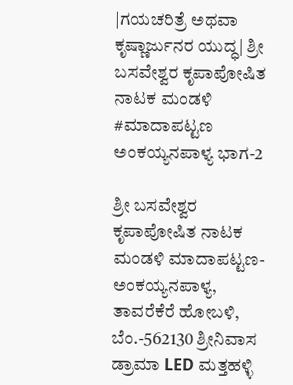|ಗಯಚರಿತ್ರೆ ಅಥವಾ ಕೃಷ್ಣಾರ್ಜುನರ ಯುದ್ಧ| ಶ್ರೀ ಬಸವೇಶ್ವರ ಕೃಪಾಪೋಷಿತ ನಾಟಕ ಮಂಡಳಿ #ಮಾದಾಪಟ್ಟಣ ಅಂಕಯ್ಯನಪಾಳ್ಯ ಭಾಗ-2

ಶ್ರೀ ಬಸವೇಶ್ವರ ಕೃಪಾಪೋಷಿತ ನಾಟಕ ಮಂಡಳಿ ಮಾದಾಪಟ್ಟಣ-ಅಂಕಯ್ಯನಪಾಳ್ಯ, ತಾವರೆಕೆರೆ ಹೋಬಳಿ, ಬೆಂ.-562130 ಶ್ರೀನಿವಾಸ ಡ್ರಾಮಾ LED ಮತ್ತಹಳ್ಳಿ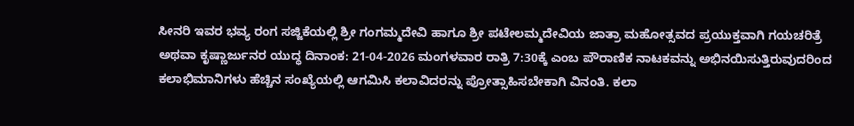ಸೀನರಿ ಇವರ ಭವ್ಯ ರಂಗ ಸಜ್ಜಿಕೆಯಲ್ಲಿ ಶ್ರೀ ಗಂಗಮ್ಮದೇವಿ ಹಾಗೂ ಶ್ರೀ ಪಟೇಲಮ್ಮದೇವಿಯ ಜಾತ್ರಾ ಮಹೋತ್ಸವದ ಪ್ರಯುಕ್ತವಾಗಿ ಗಯಚರಿತ್ರೆ ಅಥವಾ ಕೃಷ್ಣಾರ್ಜುನರ ಯುದ್ಧ ದಿನಾಂಕ: 21-04-2026 ಮಂಗಳವಾರ ರಾತ್ರಿ 7:30ಕ್ಕೆ ಎಂಬ ಪೌರಾಣಿಕ ನಾಟಕವನ್ನು ಅಭಿನಯಿಸುತ್ತಿರುವುದರಿಂದ ಕಲಾಭಿಮಾನಿಗಳು ಹೆಚ್ಚಿನ ಸಂಖ್ಯೆಯಲ್ಲಿ ಆಗಮಿಸಿ ಕಲಾವಿದರನ್ನು ಪ್ರೋತ್ಸಾಹಿಸಬೇಕಾಗಿ ವಿನಂತಿ. ಕಲಾ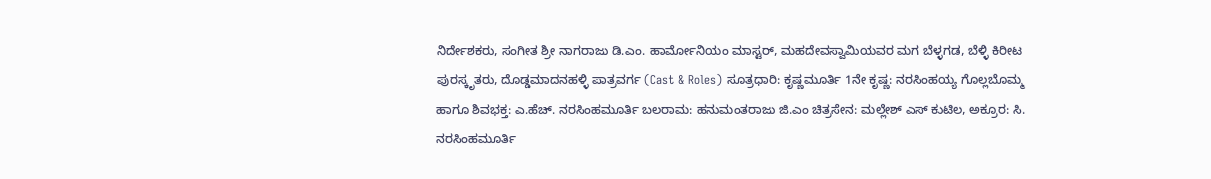ನಿರ್ದೇಶಕರು, ಸಂಗೀತ ಶ್ರೀ ನಾಗರಾಜು ಡಿ.ಎಂ. ಹಾರ್ಮೋನಿಯಂ ಮಾಸ್ಟರ್, ಮಹದೇವಸ್ವಾಮಿಯವರ ಮಗ ಬೆಳ್ಳಗಡ, ಬೆಳ್ಳಿ ಕಿರೀಟ ಪುರಸ್ಕೃತರು, ದೊಡ್ಡಮಾದನಹಳ್ಳಿ ಪಾತ್ರವರ್ಗ (Cast & Roles) ಸೂತ್ರಧಾರಿ: ಕೃಷ್ಣಮೂರ್ತಿ 1ನೇ ಕೃಷ್ಣ: ನರಸಿಂಹಯ್ಯ ಗೊಲ್ಲಬೊಮ್ಮ ಹಾಗೂ ಶಿವಭಕ್ತ: ಎ.ಹೆಚ್. ನರಸಿಂಹಮೂರ್ತಿ ಬಲರಾಮ: ಹನುಮಂತರಾಜು ಜಿ.ಎಂ ಚಿತ್ರಸೇನ: ಮಲ್ಲೇಶ್ ಎಸ್ ಕುಟಿಲ, ಅಕ್ರೂರ: ಸಿ. ನರಸಿಂಹಮೂರ್ತಿ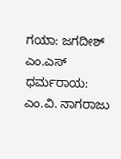ಗಯಾ: ಜಗದೀಶ್ ಎಂ.ಎಸ್ ಧರ್ಮರಾಯ: ಎಂ.ವಿ. ನಾಗರಾಜು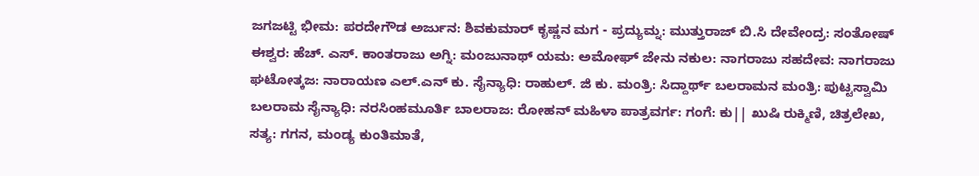ಜಗಜಟ್ಟಿ ಭೀಮ: ಪರದೇಗೌಡ ಅರ್ಜುನ: ಶಿವಕುಮಾರ್ ಕೃಷ್ಣನ ಮಗ - ಪ್ರದ್ಯುಮ್ನ: ಮುತ್ತುರಾಜ್ ಬಿ.ಸಿ ದೇವೇಂದ್ರ: ಸಂತೋಷ್ ಈಶ್ವರ: ಹೆಚ್. ಎಸ್. ಕಾಂತರಾಜು ಅಗ್ನಿ: ಮಂಜುನಾಥ್ ಯಮ: ಅಮೋಘ್ ಜೇನು ನಕುಲ: ನಾಗರಾಜು ಸಹದೇವ: ನಾಗರಾಜು ಘಟೋತ್ಕಜ: ನಾರಾಯಣ ಎಲ್.ಎನ್ ಕು. ಸೈನ್ಯಾಧಿ: ರಾಹುಲ್. ಜಿ ಕು. ಮಂತ್ರಿ: ಸಿದ್ದಾರ್ಥ್ ಬಲರಾಮನ ಮಂತ್ರಿ: ಪುಟ್ಟಸ್ವಾಮಿ ಬಲರಾಮ ಸೈನ್ಯಾಧಿ: ನರಸಿಂಹಮೂರ್ತಿ ಬಾಲರಾಜ: ರೋಹನ್ ಮಹಿಳಾ ಪಾತ್ರವರ್ಗ: ಗಂಗೆ: ಕು|| ಖುಷಿ ರುಕ್ಮಿಣಿ, ಚಿತ್ರಲೇಖ, ಸತ್ಯ: ಗಗನ, ಮಂಡ್ಯ ಕುಂತಿಮಾತೆ,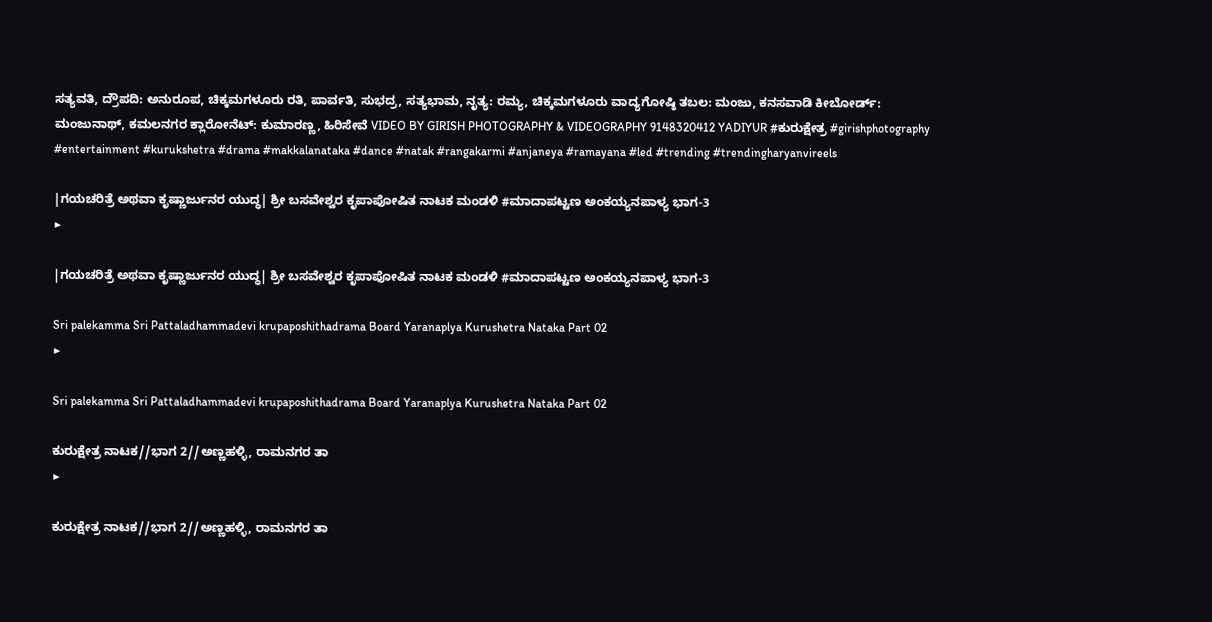ಸತ್ಯವತಿ, ದ್ರೌಪದಿ: ಅನುರೂಪ, ಚಿಕ್ಕಮಗಳೂರು ರತಿ, ಪಾರ್ವತಿ, ಸುಭದ್ರ, ಸತ್ಯಭಾಮ, ನೃತ್ಯ: ರಮ್ಯ, ಚಿಕ್ಕಮಗಳೂರು ವಾದ್ಯಗೋಷ್ಠಿ ತಬಲ: ಮಂಜು, ಕನಸವಾಡಿ ಕೀಬೋರ್ಡ್: ಮಂಜುನಾಥ್, ಕಮಲನಗರ ಕ್ಲಾರೋನೆಟ್: ಕುಮಾರಣ್ಣ, ಹಿರಿಸೇವೆ VIDEO BY GIRISH PHOTOGRAPHY & VIDEOGRAPHY 9148320412 YADIYUR #ಕುರುಕ್ಷೇತ್ರ #girishphotography #entertainment #kurukshetra #drama #makkalanataka #dance #natak #rangakarmi #anjaneya #ramayana #led #trending #trendingharyanvireels

|ಗಯಚರಿತ್ರೆ ಅಥವಾ ಕೃಷ್ಣಾರ್ಜುನರ ಯುದ್ಧ| ಶ್ರೀ ಬಸವೇಶ್ವರ ಕೃಪಾಪೋಷಿತ ನಾಟಕ ಮಂಡಳಿ #ಮಾದಾಪಟ್ಟಣ ಅಂಕಯ್ಯನಪಾಳ್ಯ ಭಾಗ-3
▶

|ಗಯಚರಿತ್ರೆ ಅಥವಾ ಕೃಷ್ಣಾರ್ಜುನರ ಯುದ್ಧ| ಶ್ರೀ ಬಸವೇಶ್ವರ ಕೃಪಾಪೋಷಿತ ನಾಟಕ ಮಂಡಳಿ #ಮಾದಾಪಟ್ಟಣ ಅಂಕಯ್ಯನಪಾಳ್ಯ ಭಾಗ-3

Sri palekamma Sri Pattaladhammadevi krupaposhithadrama Board Yaranaplya Kurushetra Nataka Part 02
▶

Sri palekamma Sri Pattaladhammadevi krupaposhithadrama Board Yaranaplya Kurushetra Nataka Part 02

ಕುರುಕ್ಷೇತ್ರ ನಾಟಕ//ಭಾಗ 2//ಅಣ್ಣಹಳ್ಳಿ, ರಾಮನಗರ ತಾ
▶

ಕುರುಕ್ಷೇತ್ರ ನಾಟಕ//ಭಾಗ 2//ಅಣ್ಣಹಳ್ಳಿ, ರಾಮನಗರ ತಾ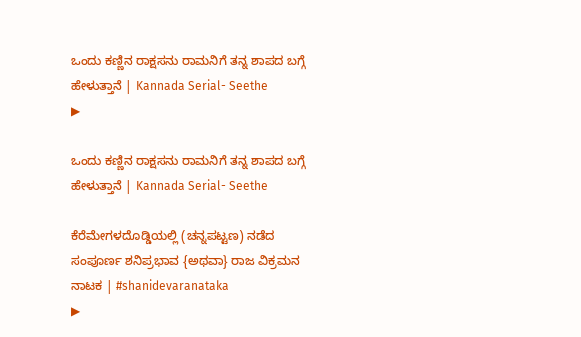ಒಂದು ಕಣ್ಣಿನ ರಾಕ್ಷಸನು ರಾಮನಿಗೆ ತನ್ನ ಶಾಪದ ಬಗ್ಗೆ ಹೇಳುತ್ತಾನೆ | Kannada Serial- Seethe
▶

ಒಂದು ಕಣ್ಣಿನ ರಾಕ್ಷಸನು ರಾಮನಿಗೆ ತನ್ನ ಶಾಪದ ಬಗ್ಗೆ ಹೇಳುತ್ತಾನೆ | Kannada Serial- Seethe

ಕೆರೆಮೇಗಳದೊಡ್ಡಿಯಲ್ಲಿ (ಚನ್ನಪಟ್ಟಣ) ನಡೆದ ಸಂಪೂರ್ಣ ಶನಿಪ್ರಭಾವ {ಅಥವಾ} ರಾಜ ವಿಕ್ರಮನ ನಾಟಕ | #shanidevaranataka
▶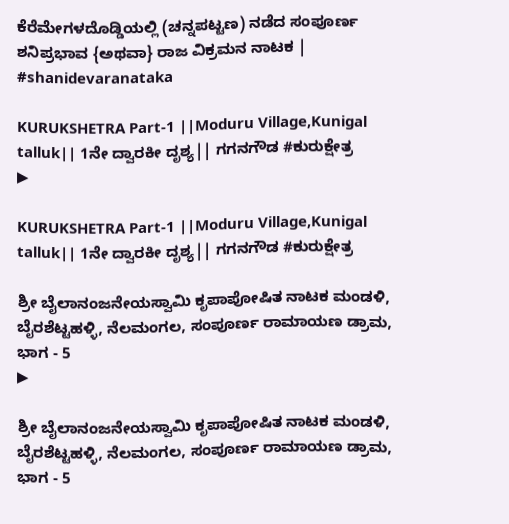ಕೆರೆಮೇಗಳದೊಡ್ಡಿಯಲ್ಲಿ (ಚನ್ನಪಟ್ಟಣ) ನಡೆದ ಸಂಪೂರ್ಣ ಶನಿಪ್ರಭಾವ {ಅಥವಾ} ರಾಜ ವಿಕ್ರಮನ ನಾಟಕ | #shanidevaranataka

KURUKSHETRA Part-1 ||Moduru Village,Kunigal talluk|| 1ನೇ ದ್ವಾರಕೀ ದೃಶ್ಯ|| ಗಗನಗೌಡ #ಕುರುಕ್ಷೇತ್ರ
▶

KURUKSHETRA Part-1 ||Moduru Village,Kunigal talluk|| 1ನೇ ದ್ವಾರಕೀ ದೃಶ್ಯ|| ಗಗನಗೌಡ #ಕುರುಕ್ಷೇತ್ರ

ಶ್ರೀ ಬೈಲಾನಂಜನೇಯಸ್ವಾಮಿ ಕೃಪಾಪೋಷಿತ ನಾಟಕ ಮಂಡಳಿ, ಬೈರಶೆಟ್ಟಹಳ್ಳಿ, ನೆಲಮಂಗಲ, ಸಂಪೂರ್ಣ ರಾಮಾಯಣ ಡ್ರಾಮ, ಭಾಗ - 5
▶

ಶ್ರೀ ಬೈಲಾನಂಜನೇಯಸ್ವಾಮಿ ಕೃಪಾಪೋಷಿತ ನಾಟಕ ಮಂಡಳಿ, ಬೈರಶೆಟ್ಟಹಳ್ಳಿ, ನೆಲಮಂಗಲ, ಸಂಪೂರ್ಣ ರಾಮಾಯಣ ಡ್ರಾಮ, ಭಾಗ - 5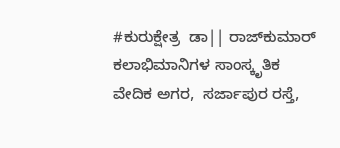#ಕುರುಕ್ಷೇತ್ರ  ಡಾ|| ರಾಜ್‌ಕುಮಾರ್ ಕಲಾಭಿಮಾನಿಗಳ ಸಾಂಸ್ಕೃತಿಕ ವೇದಿಕ ಅಗರ,  ಸರ್ಜಾಪುರ ರಸ್ತೆ,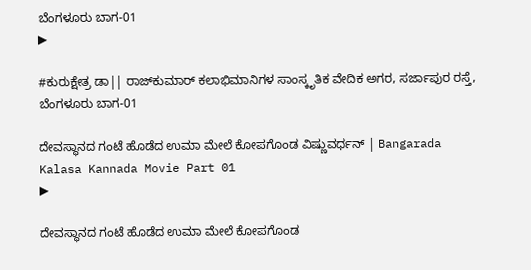ಬೆಂಗಳೂರು ಬಾಗ-01
▶

#ಕುರುಕ್ಷೇತ್ರ ಡಾ|| ರಾಜ್‌ಕುಮಾರ್ ಕಲಾಭಿಮಾನಿಗಳ ಸಾಂಸ್ಕೃತಿಕ ವೇದಿಕ ಅಗರ, ಸರ್ಜಾಪುರ ರಸ್ತೆ, ಬೆಂಗಳೂರು ಬಾಗ-01

ದೇವಸ್ಥಾನದ ಗಂಟೆ ಹೊಡೆದ ಉಮಾ ಮೇಲೆ ಕೋಪಗೊಂಡ ವಿಷ್ಣುವರ್ಧನ್ | Bangarada Kalasa Kannada Movie Part 01
▶

ದೇವಸ್ಥಾನದ ಗಂಟೆ ಹೊಡೆದ ಉಮಾ ಮೇಲೆ ಕೋಪಗೊಂಡ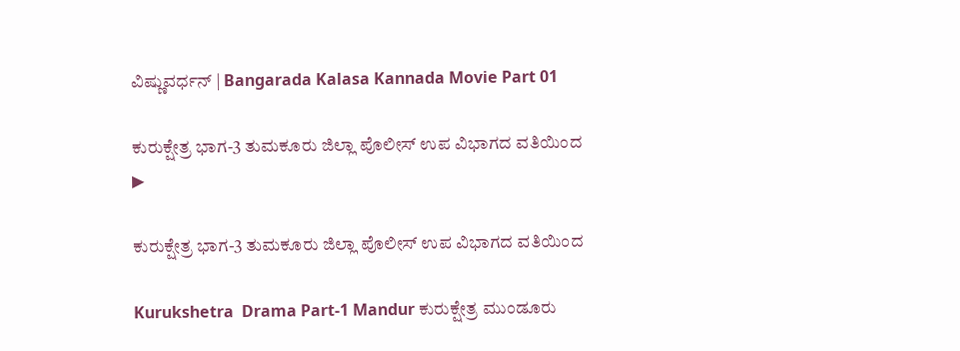ವಿಷ್ಣುವರ್ಧನ್ | Bangarada Kalasa Kannada Movie Part 01

ಕುರುಕ್ಷೇತ್ರ ಭಾಗ-3 ತುಮಕೂರು ಜಿಲ್ಲಾ ಪೊಲೀಸ್ ಉಪ ವಿಭಾಗದ ವತಿಯಿಂದ
▶

ಕುರುಕ್ಷೇತ್ರ ಭಾಗ-3 ತುಮಕೂರು ಜಿಲ್ಲಾ ಪೊಲೀಸ್ ಉಪ ವಿಭಾಗದ ವತಿಯಿಂದ

Kurukshetra  Drama Part-1 Mandur ಕುರುಕ್ಷೇತ್ರ ಮುಂಡೂರು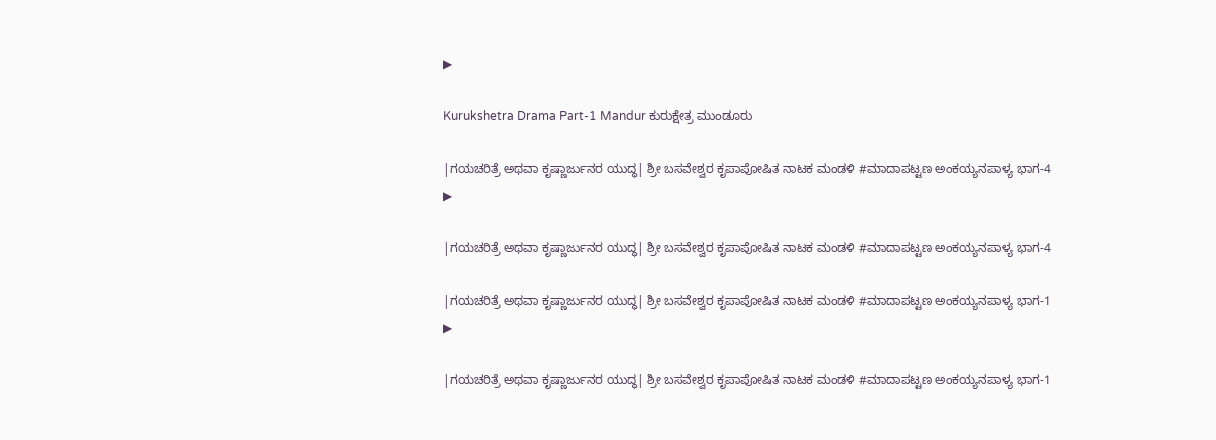▶

Kurukshetra Drama Part-1 Mandur ಕುರುಕ್ಷೇತ್ರ ಮುಂಡೂರು

|ಗಯಚರಿತ್ರೆ ಅಥವಾ ಕೃಷ್ಣಾರ್ಜುನರ ಯುದ್ಧ| ಶ್ರೀ ಬಸವೇಶ್ವರ ಕೃಪಾಪೋಷಿತ ನಾಟಕ ಮಂಡಳಿ #ಮಾದಾಪಟ್ಟಣ ಅಂಕಯ್ಯನಪಾಳ್ಯ ಭಾಗ-4
▶

|ಗಯಚರಿತ್ರೆ ಅಥವಾ ಕೃಷ್ಣಾರ್ಜುನರ ಯುದ್ಧ| ಶ್ರೀ ಬಸವೇಶ್ವರ ಕೃಪಾಪೋಷಿತ ನಾಟಕ ಮಂಡಳಿ #ಮಾದಾಪಟ್ಟಣ ಅಂಕಯ್ಯನಪಾಳ್ಯ ಭಾಗ-4

|ಗಯಚರಿತ್ರೆ ಅಥವಾ ಕೃಷ್ಣಾರ್ಜುನರ ಯುದ್ಧ| ಶ್ರೀ ಬಸವೇಶ್ವರ ಕೃಪಾಪೋಷಿತ ನಾಟಕ ಮಂಡಳಿ #ಮಾದಾಪಟ್ಟಣ ಅಂಕಯ್ಯನಪಾಳ್ಯ ಭಾಗ-1
▶

|ಗಯಚರಿತ್ರೆ ಅಥವಾ ಕೃಷ್ಣಾರ್ಜುನರ ಯುದ್ಧ| ಶ್ರೀ ಬಸವೇಶ್ವರ ಕೃಪಾಪೋಷಿತ ನಾಟಕ ಮಂಡಳಿ #ಮಾದಾಪಟ್ಟಣ ಅಂಕಯ್ಯನಪಾಳ್ಯ ಭಾಗ-1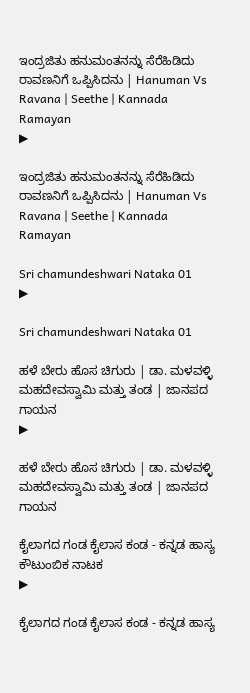ಇಂದ್ರಜಿತು ಹನುಮಂತನನ್ನು ಸೆರೆಹಿಡಿದು ರಾವಣನಿಗೆ ಒಪ್ಪಿಸಿದನು | Hanuman Vs Ravana | Seethe | Kannada Ramayan
▶

ಇಂದ್ರಜಿತು ಹನುಮಂತನನ್ನು ಸೆರೆಹಿಡಿದು ರಾವಣನಿಗೆ ಒಪ್ಪಿಸಿದನು | Hanuman Vs Ravana | Seethe | Kannada Ramayan

Sri chamundeshwari Nataka 01
▶

Sri chamundeshwari Nataka 01

ಹಳೆ ಬೇರು ಹೊಸ ಚಿಗುರು | ಡಾ. ಮಳವಳ್ಳಿ ಮಹದೇವಸ್ವಾಮಿ ಮತ್ತು ತಂಡ | ಜಾನಪದ ಗಾಯನ
▶

ಹಳೆ ಬೇರು ಹೊಸ ಚಿಗುರು | ಡಾ. ಮಳವಳ್ಳಿ ಮಹದೇವಸ್ವಾಮಿ ಮತ್ತು ತಂಡ | ಜಾನಪದ ಗಾಯನ

ಕೈಲಾಗದ ಗಂಡ ಕೈಲಾಸ ಕಂಡ - ಕನ್ನಡ ಹಾಸ್ಯ ಕೌಟುಂಬಿಕ ನಾಟಕ
▶

ಕೈಲಾಗದ ಗಂಡ ಕೈಲಾಸ ಕಂಡ - ಕನ್ನಡ ಹಾಸ್ಯ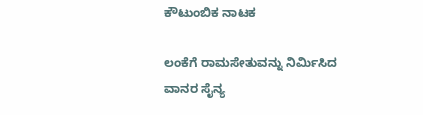ಕೌಟುಂಬಿಕ ನಾಟಕ

ಲಂಕೆಗೆ ರಾಮಸೇತುವನ್ನು ನಿರ್ಮಿಸಿದ ವಾನರ ಸೈನ್ಯ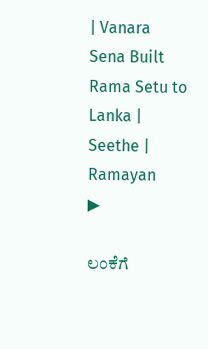| Vanara Sena Built Rama Setu to Lanka | Seethe | Ramayan
▶

ಲಂಕೆಗೆ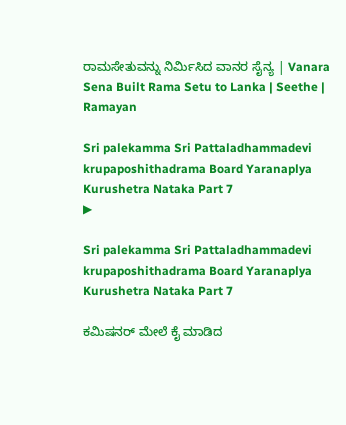ರಾಮಸೇತುವನ್ನು ನಿರ್ಮಿಸಿದ ವಾನರ ಸೈನ್ಯ | Vanara Sena Built Rama Setu to Lanka | Seethe | Ramayan

Sri palekamma Sri Pattaladhammadevi krupaposhithadrama Board Yaranaplya Kurushetra Nataka Part 7
▶

Sri palekamma Sri Pattaladhammadevi krupaposhithadrama Board Yaranaplya Kurushetra Nataka Part 7

ಕಮಿಷನರ್ ಮೇಲೆ ಕೈ ಮಾಡಿದ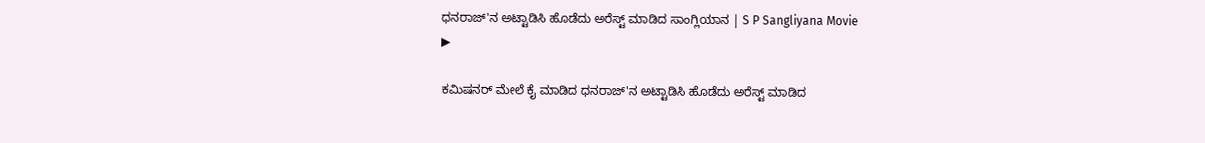ಧನರಾಜ್'ನ ಅಟ್ಟಾಡಿಸಿ ಹೊಡೆದು ಅರೆಸ್ಟ್ ಮಾಡಿದ ಸಾಂಗ್ಲಿಯಾನ | S P Sangliyana Movie
▶

ಕಮಿಷನರ್ ಮೇಲೆ ಕೈ ಮಾಡಿದ ಧನರಾಜ್'ನ ಅಟ್ಟಾಡಿಸಿ ಹೊಡೆದು ಅರೆಸ್ಟ್ ಮಾಡಿದ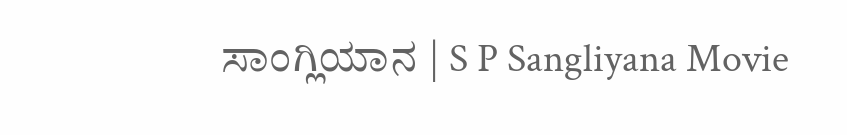ಸಾಂಗ್ಲಿಯಾನ | S P Sangliyana Movie